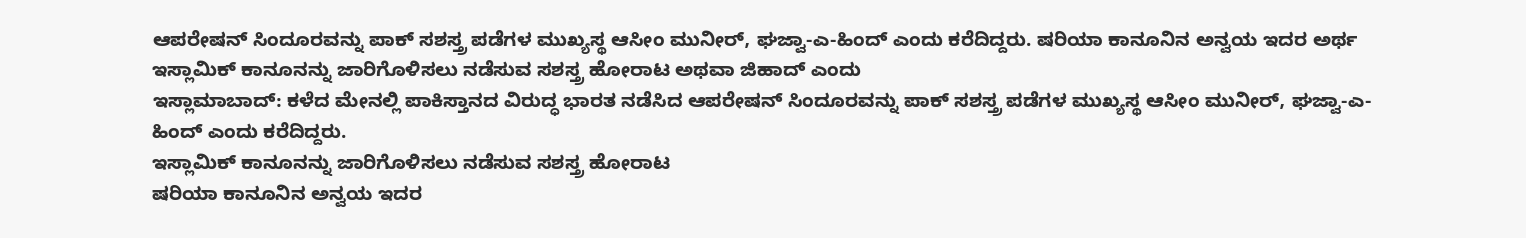ಆಪರೇಷನ್ ಸಿಂದೂರವನ್ನು ಪಾಕ್ ಸಶಸ್ತ್ರ ಪಡೆಗಳ ಮುಖ್ಯಸ್ಥ ಆಸೀಂ ಮುನೀರ್, ಘಜ್ವಾ-ಎ-ಹಿಂದ್ ಎಂದು ಕರೆದಿದ್ದರು. ಷರಿಯಾ ಕಾನೂನಿನ ಅನ್ವಯ ಇದರ ಅರ್ಥ ಇಸ್ಲಾಮಿಕ್ ಕಾನೂನನ್ನು ಜಾರಿಗೊಳಿಸಲು ನಡೆಸುವ ಸಶಸ್ತ್ರ ಹೋರಾಟ ಅಥವಾ ಜಿಹಾದ್ ಎಂದು
ಇಸ್ಲಾಮಾಬಾದ್: ಕಳೆದ ಮೇನಲ್ಲಿ ಪಾಕಿಸ್ತಾನದ ವಿರುದ್ಧ ಭಾರತ ನಡೆಸಿದ ಆಪರೇಷನ್ ಸಿಂದೂರವನ್ನು ಪಾಕ್ ಸಶಸ್ತ್ರ ಪಡೆಗಳ ಮುಖ್ಯಸ್ಥ ಆಸೀಂ ಮುನೀರ್, ಘಜ್ವಾ-ಎ-ಹಿಂದ್ ಎಂದು ಕರೆದಿದ್ದರು.
ಇಸ್ಲಾಮಿಕ್ ಕಾನೂನನ್ನು ಜಾರಿಗೊಳಿಸಲು ನಡೆಸುವ ಸಶಸ್ತ್ರ ಹೋರಾಟ
ಷರಿಯಾ ಕಾನೂನಿನ ಅನ್ವಯ ಇದರ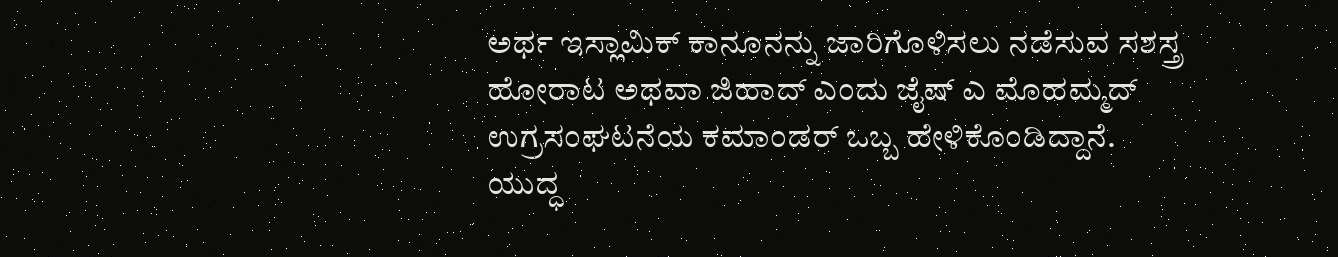ಅರ್ಥ ಇಸ್ಲಾಮಿಕ್ ಕಾನೂನನ್ನು ಜಾರಿಗೊಳಿಸಲು ನಡೆಸುವ ಸಶಸ್ತ್ರ ಹೋರಾಟ ಅಥವಾ ಜಿಹಾದ್ ಎಂದು ಜೈಷ್ ಎ ಮೊಹಮ್ಮದ್ ಉಗ್ರಸಂಘಟನೆಯ ಕಮಾಂಡರ್ ಒಬ್ಬ ಹೇಳಿಕೊಂಡಿದ್ದಾನೆ.
ಯುದ್ಧ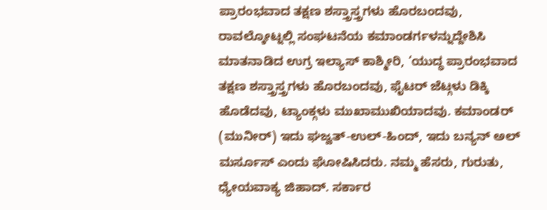ಪ್ರಾರಂಭವಾದ ತಕ್ಷಣ ಶಸ್ತ್ರಾಸ್ತ್ರಗಳು ಹೊರಬಂದವು,
ರಾವಲ್ಕೋಟ್ನಲ್ಲಿ ಸಂಘಟನೆಯ ಕಮಾಂಡರ್ಗಳನ್ನುದ್ದೇಶಿಸಿ ಮಾತನಾಡಿದ ಉಗ್ರ ಇಲ್ಯಾಸ್ ಕಾಶ್ಮೀರಿ, ‘ಯುದ್ಧ ಪ್ರಾರಂಭವಾದ ತಕ್ಷಣ ಶಸ್ತ್ರಾಸ್ತ್ರಗಳು ಹೊರಬಂದವು, ಫೈಟರ್ ಜೆಟ್ಗಳು ಡಿಕ್ಕಿ ಹೊಡೆದವು, ಟ್ಯಾಂಕ್ಗಳು ಮುಖಾಮುಖಿಯಾದವು. ಕಮಾಂಡರ್ (ಮುನೀರ್) ಇದು ಘಜ್ವತ್-ಉಲ್-ಹಿಂದ್, ಇದು ಬನ್ಯನ್ ಅಲ್ ಮರ್ಸೂಸ್ ಎಂದು ಘೋಷಿಸಿದರು. ನಮ್ಮ ಹೆಸರು, ಗುರುತು, ಧ್ಯೇಯವಾಕ್ಯ ಜಿಹಾದ್. ಸರ್ಕಾರ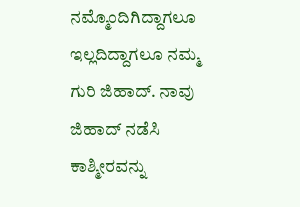ನಮ್ಮೊಂದಿಗಿದ್ದಾಗಲೂ ಇಲ್ಲದಿದ್ದಾಗಲೂ ನಮ್ಮ ಗುರಿ ಜಿಹಾದ್. ನಾವು ಜಿಹಾದ್ ನಡೆಸಿ ಕಾಶ್ಮೀರವನ್ನು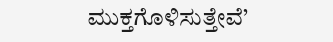ಮುಕ್ತಗೊಳಿಸುತ್ತೇವೆ’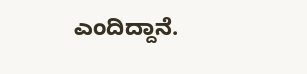ಎಂದಿದ್ದಾನೆ.